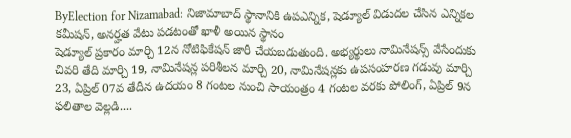ByElection for Nizamabad: నిజామాబాద్ స్థానానికి ఉపఎన్నిక, షెడ్యూల్ విడుదల చేసిన ఎన్నికల కమీషన్, అనర్హత వేటు పడటంతో ఖాళీ అయిన స్థానం
షెడ్యూల్ ప్రకారం మార్చి 12న నోటిఫికేషన్ జారీ చేయబడుతుంది. అభ్యర్థులు నామినేషన్స్ వేసేందుకు చివరి తేది మార్చి 19, నామినేషన్ల పరిశీలన మార్చి 20, నామినేషన్లకు ఉపసంహరణ గడువు మార్చి 23, ఏప్రిల్ 07వ తేదీన ఉదయం 8 గంటల నుంచి సాయంత్రం 4 గంటల వరకు పోలింగ్, ఏప్రిల్ 9న ఫలితాల వెల్లడి....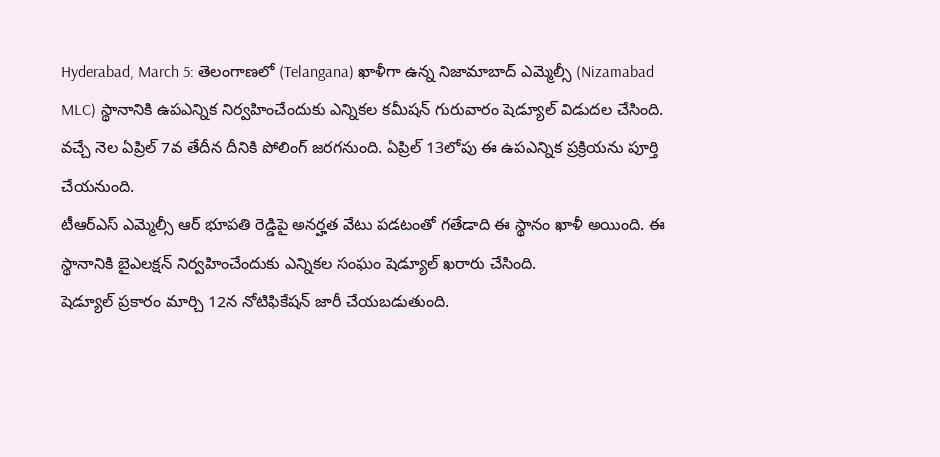Hyderabad, March 5: తెలంగాణలో (Telangana) ఖాళీగా ఉన్న నిజామాబాద్ ఎమ్మెల్సీ (Nizamabad MLC) స్థానానికి ఉపఎన్నిక నిర్వహించేందుకు ఎన్నికల కమీషన్ గురువారం షెడ్యూల్ విడుదల చేసింది. వచ్చే నెల ఏప్రిల్ 7వ తేదీన దీనికి పోలింగ్ జరగనుంది. ఏప్రిల్ 13లోపు ఈ ఉపఎన్నిక ప్రక్రియను పూర్తి చేయనుంది.
టీఆర్ఎస్ ఎమ్మెల్సీ ఆర్ భూపతి రెడ్డిపై అనర్హత వేటు పడటంతో గతేడాది ఈ స్థానం ఖాళీ అయింది. ఈ స్థానానికి బైఎలక్షన్ నిర్వహించేందుకు ఎన్నికల సంఘం షెడ్యూల్ ఖరారు చేసింది.
షెడ్యూల్ ప్రకారం మార్చి 12న నోటిఫికేషన్ జారీ చేయబడుతుంది.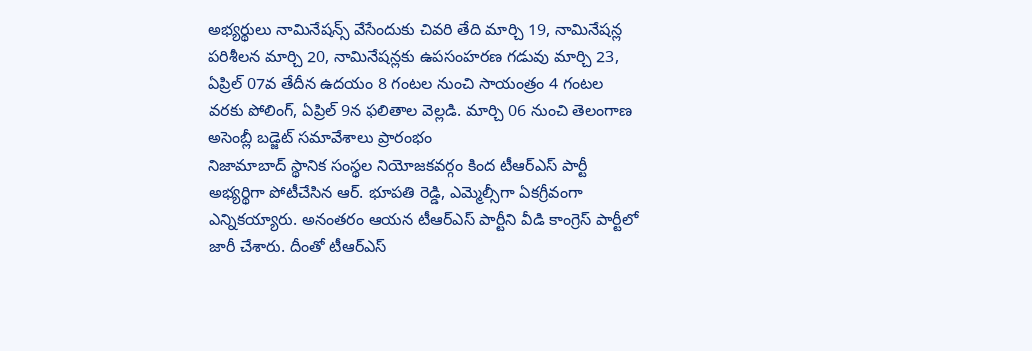అభ్యర్థులు నామినేషన్స్ వేసేందుకు చివరి తేది మార్చి 19, నామినేషన్ల పరిశీలన మార్చి 20, నామినేషన్లకు ఉపసంహరణ గడువు మార్చి 23, ఏప్రిల్ 07వ తేదీన ఉదయం 8 గంటల నుంచి సాయంత్రం 4 గంటల వరకు పోలింగ్, ఏప్రిల్ 9న ఫలితాల వెల్లడి. మార్చి 06 నుంచి తెలంగాణ అసెంబ్లీ బడ్జెట్ సమావేశాలు ప్రారంభం
నిజామాబాద్ స్థానిక సంస్థల నియోజకవర్గం కింద టీఆర్ఎస్ పార్టీ అభ్యర్థిగా పోటీచేసిన ఆర్. భూపతి రెడ్డి, ఎమ్మెల్సీగా ఏకగ్రీవంగా ఎన్నికయ్యారు. అనంతరం ఆయన టీఆర్ఎస్ పార్టీని వీడి కాంగ్రెస్ పార్టీలో జారీ చేశారు. దీంతో టీఆర్ఎస్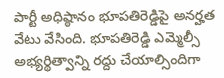పార్టీ అధిష్ఠానం భూపతిరెడ్డిపై అనర్హత వేటు వేసింది. భూపతిరెడ్డి ఎమ్మెల్సీ అభ్యర్థిత్వాన్ని రద్దు చేయాల్సిందిగా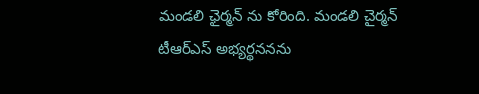మండలి ఛైర్మన్ ను కోరింది. మండలి చైర్మన్ టీఆర్ఎస్ అభ్యర్థననను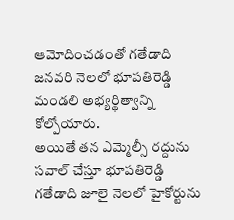ఆమోదించడంతో గతేడాది జనవరి నెలలో భూపతిరెడ్డి మండలి అభ్యర్థిత్వాన్ని కోల్పోయారు.
అయితే తన ఎమ్మెల్సీ రద్దును సవాల్ చేస్తూ భూపతిరెడ్డి గతేడాది జూలై నెలలో హైకోర్టును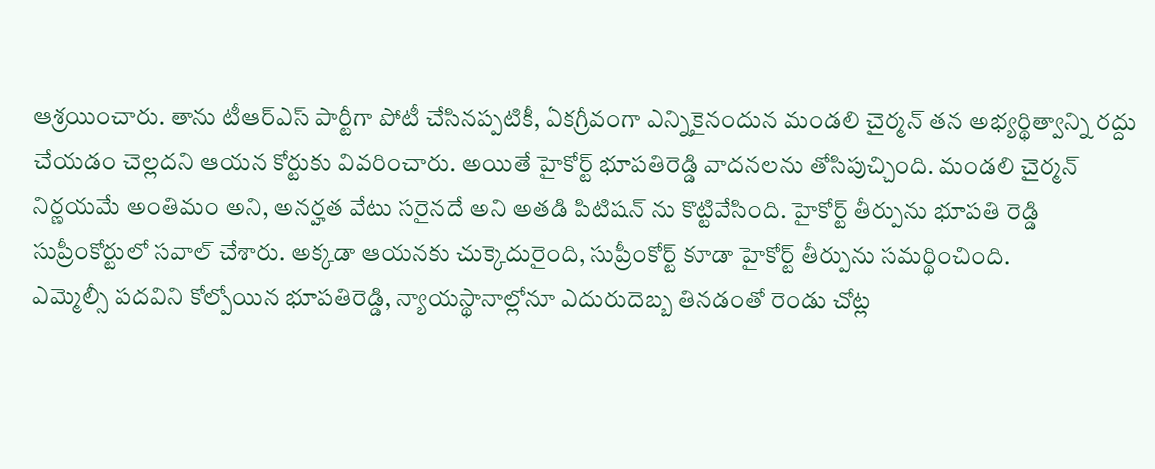ఆశ్రయించారు. తాను టీఆర్ఎస్ పార్టీగా పోటీ చేసినప్పటికీ, ఏకగ్రీవంగా ఎన్నికైనందున మండలి చైర్మన్ తన అభ్యర్థిత్వాన్ని రద్దు చేయడం చెల్లదని ఆయన కోర్టుకు వివరించారు. అయితే హైకోర్ట్ భూపతిరెడ్డి వాదనలను తోసిపుచ్చింది. మండలి చైర్మన్ నిర్ణయమే అంతిమం అని, అనర్హత వేటు సరైనదే అని అతడి పిటిషన్ ను కొట్టివేసింది. హైకోర్ట్ తీర్పును భూపతి రెడ్డి సుప్రీంకోర్టులో సవాల్ చేశారు. అక్కడా ఆయనకు చుక్కెదురైంది, సుప్రీంకోర్ట్ కూడా హైకోర్ట్ తీర్పును సమర్థించింది.
ఎమ్మెల్సీ పదవిని కోల్పోయిన భూపతిరెడ్డి, న్యాయస్థానాల్లోనూ ఎదురుదెబ్బ తినడంతో రెండు చోట్ల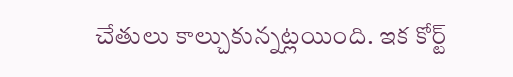చేతులు కాల్చుకున్నట్లయింది. ఇక కోర్ట్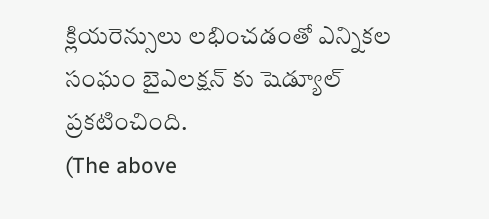క్లియరెన్సులు లభించడంతో ఎన్నికల సంఘం బైఎలక్షన్ కు షెడ్యూల్ ప్రకటించింది.
(The above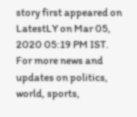story first appeared on LatestLY on Mar 05, 2020 05:19 PM IST. For more news and updates on politics, world, sports,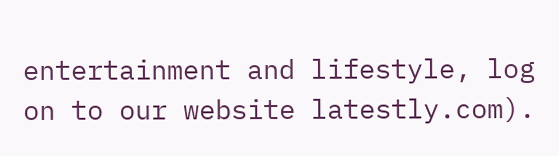entertainment and lifestyle, log on to our website latestly.com).